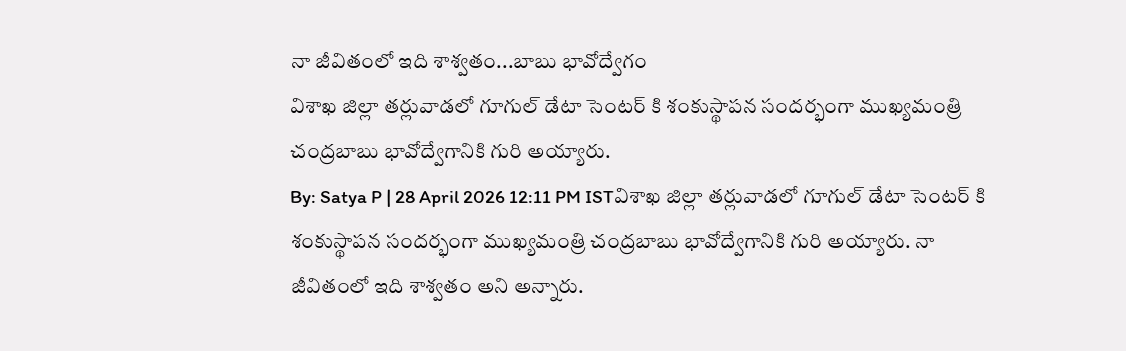నా జీవితంలో ఇది శాశ్వతం...బాబు భావోద్వేగం
విశాఖ జిల్లా తర్లువాడలో గూగుల్ డేటా సెంటర్ కి శంకుస్థాపన సందర్భంగా ముఖ్యమంత్రి చంద్రబాబు భావోద్వేగానికి గురి అయ్యారు.
By: Satya P | 28 April 2026 12:11 PM ISTవిశాఖ జిల్లా తర్లువాడలో గూగుల్ డేటా సెంటర్ కి శంకుస్థాపన సందర్భంగా ముఖ్యమంత్రి చంద్రబాబు భావోద్వేగానికి గురి అయ్యారు. నా జీవితంలో ఇది శాశ్వతం అని అన్నారు.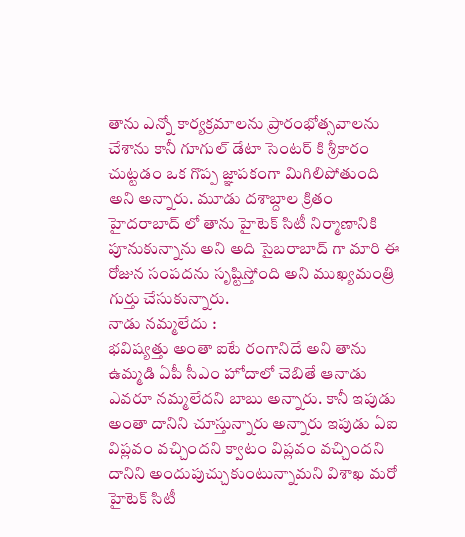తాను ఎన్నో కార్యక్రమాలను ప్రారంభోత్సవాలను చేశాను కానీ గూగుల్ డేటా సెంటర్ కి శ్రీకారం చుట్టడం ఒక గొప్ప జ్ఞాపకంగా మిగిలిపోతుంది అని అన్నారు. మూడు దశాబ్దాల క్రితం హైదరాబాద్ లో తాను హైటెక్ సిటీ నిర్మాణానికి పూనుకున్నాను అని అది సైబరాబాద్ గా మారి ఈ రోజున సంపదను సృష్టిస్తోంది అని ముఖ్యమంత్రి గుర్తు చేసుకున్నారు.
నాడు నమ్మలేదు :
భవిష్యత్తు అంతా ఐటే రంగానిదే అని తాను ఉమ్మడి ఏపీ సీఎం హోదాలో చెబితే ఆనాడు ఎవరూ నమ్మలేదని బాబు అన్నారు. కానీ ఇపుడు అంతా దానిని చూస్తున్నారు అన్నారు ఇపుడు ఏఐ విప్లవం వచ్చిందని క్వాటం విప్లవం వచ్చిందని దానిని అందుపుచ్చుకుంటున్నామని విశాఖ మరో హైటెక్ సిటీ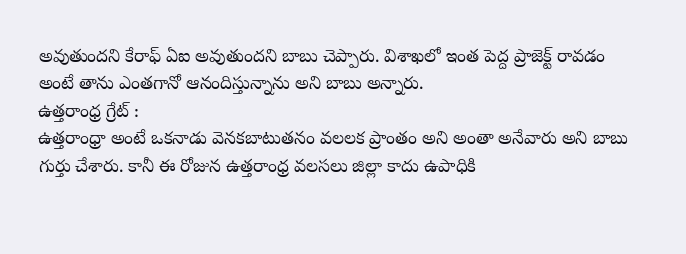అవుతుందని కేరాఫ్ ఏఐ అవుతుందని బాబు చెప్పారు. విశాఖలో ఇంత పెద్ద ప్రాజెక్ట్ రావడం అంటే తాను ఎంతగానో ఆనందిస్తున్నాను అని బాబు అన్నారు.
ఉత్తరాంధ్ర గ్రేట్ :
ఉత్తరాంధ్రా అంటే ఒకనాడు వెనకబాటుతనం వలలక ప్రాంతం అని అంతా అనేవారు అని బాబు గుర్తు చేశారు. కానీ ఈ రోజున ఉత్తరాంధ్ర వలసలు జిల్లా కాదు ఉపాధికి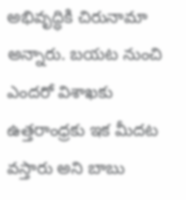అభివృద్ధికి చిరునామా అన్నారు. బయట నుంచి ఎందరో విశాఖకు ఉత్తరాంధ్రకు ఇక మీదట వస్తారు అని బాబు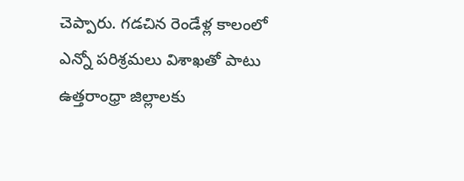చెప్పారు. గడచిన రెండేళ్ల కాలంలో ఎన్నో పరిశ్రమలు విశాఖతో పాటు ఉత్తరాంధ్రా జిల్లాలకు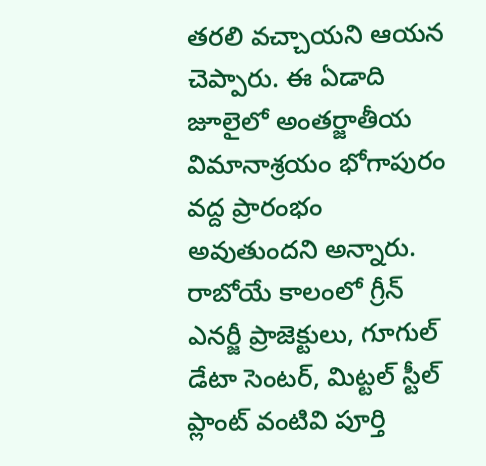తరలి వచ్చాయని ఆయన చెప్పారు. ఈ ఏడాది జూలైలో అంతర్జాతీయ విమానాశ్రయం భోగాపురం వద్ద ప్రారంభం అవుతుందని అన్నారు. రాబోయే కాలంలో గ్రీన్ ఎనర్జీ ప్రాజెక్టులు, గూగుల్ డేటా సెంటర్, మిట్టల్ స్టీల్ ప్లాంట్ వంటివి పూర్తి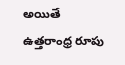అయితే ఉత్తరాంధ్ర రూపు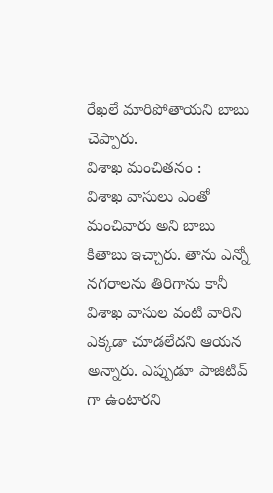రేఖలే మారిపోతాయని బాబు చెప్పారు.
విశాఖ మంచితనం :
విశాఖ వాసులు ఎంతో మంచివారు అని బాబు కితాబు ఇచ్చారు. తాను ఎన్నో నగరాలను తిరిగాను కానీ విశాఖ వాసుల వంటి వారిని ఎక్కడా చూడలేదని ఆయన అన్నారు. ఎప్పుడూ పాజిటివ్ గా ఉంటారని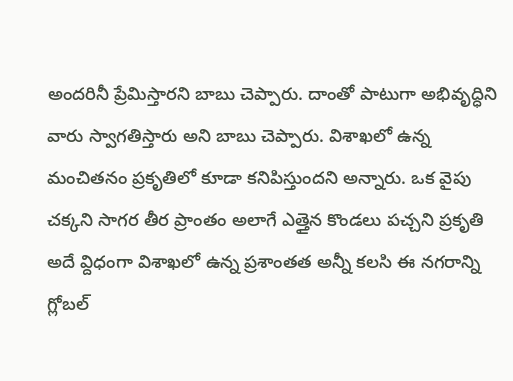అందరినీ ప్రేమిస్తారని బాబు చెప్పారు. దాంతో పాటుగా అభివృద్ధిని వారు స్వాగతిస్తారు అని బాబు చెప్పారు. విశాఖలో ఉన్న మంచితనం ప్రకృతిలో కూడా కనిపిస్తుందని అన్నారు. ఒక వైపు చక్కని సాగర తీర ప్రాంతం అలాగే ఎత్తైన కొండలు పచ్చని ప్రకృతి అదే వ్దిధంగా విశాఖలో ఉన్న ప్రశాంతత అన్నీ కలసి ఈ నగరాన్ని గ్లోబల్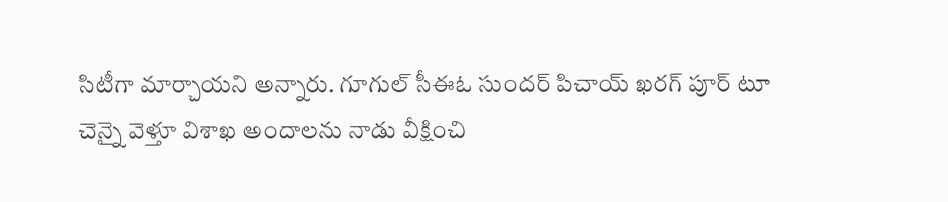సిటీగా మార్చాయని అన్నారు. గూగుల్ సీఈఓ సుందర్ పిచాయ్ ఖరగ్ పూర్ టూ చెన్నై వెళ్తూ విశాఖ అందాలను నాడు వీక్షించి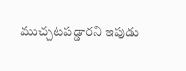ముచ్చటపడ్డారని ఇపుడు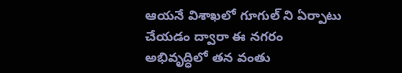ఆయనే విశాఖలో గూగుల్ ని ఏర్పాటు చేయడం ద్వారా ఈ నగరం అభివృద్ధిలో తన వంతు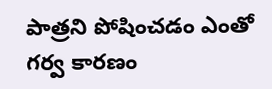పాత్రని పోషించడం ఎంతో గర్వ కారణం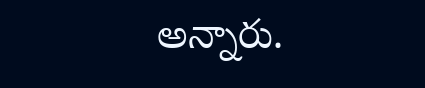అన్నారు.